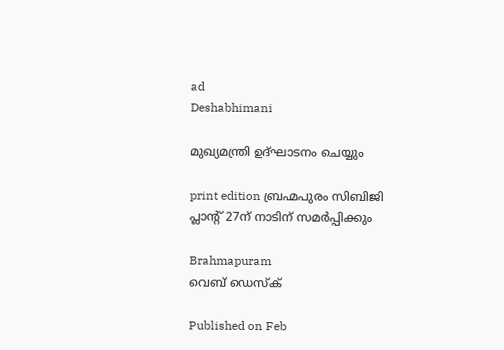ad
Deshabhimani

മുഖ്യമന്ത്രി ഉദ്‌ഘാടനം ചെയ്യും

print edition ബ്രഹ്മപുരം സിബിജി പ്ലാന്റ്‌ 27ന്‌ നാടിന്‌ സമർപ്പിക്കും

Brahmapuram
വെബ് ഡെസ്ക്

Published on Feb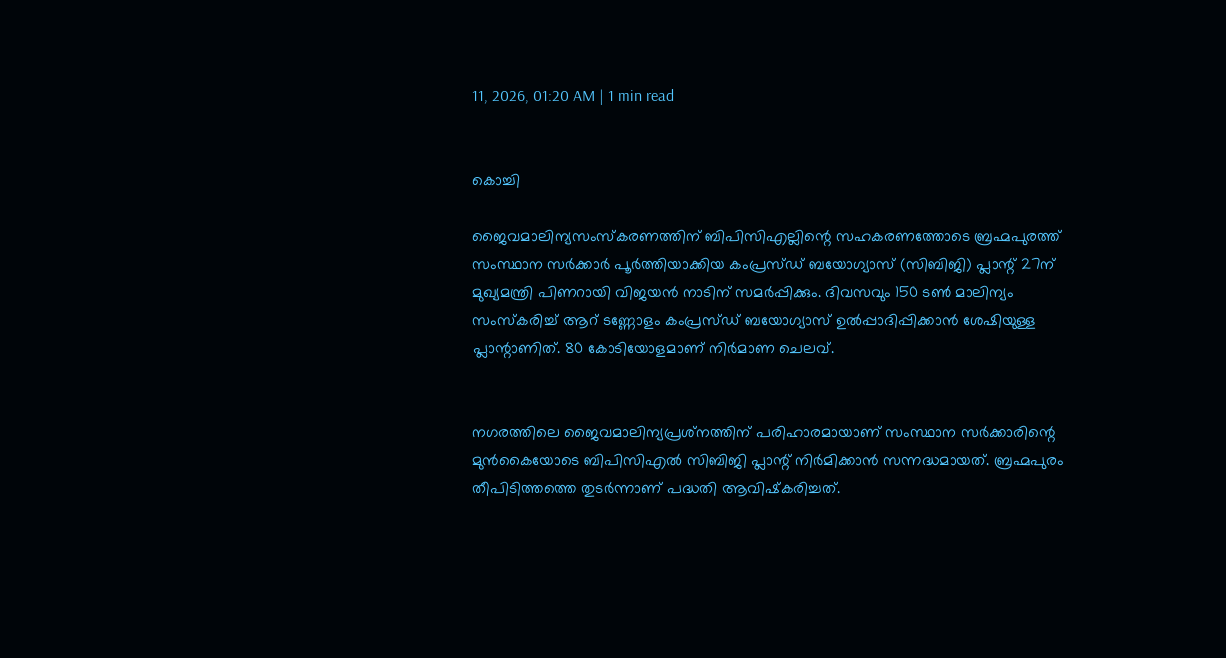11, 2026, 01:20 AM | 1 min read


കൊച്ചി

ജൈവമാലിന്യസംസ്‌കരണത്തിന്‌ ബിപിസിഎല്ലിന്റെ സഹകരണത്തോടെ ബ്രഹ്മപുരത്ത്‌ സംസ്ഥാന സർക്കാർ പൂർത്തിയാക്കിയ കംപ്രസ്‌ഡ്‌ ബയോഗ്യാസ്‌ (സിബിജി) പ്ലാന്റ്‌ 27ന്‌ മുഖ്യമന്ത്രി പിണറായി വിജയൻ നാടിന്‌ സമർപ്പിക്കും. ദിവസവും 150 ടൺ മാലിന്യം സംസ്കരിച്ച് ആറ്‌ ടണ്ണോളം കംപ്രസ്‌ഡ്‌ ബയോഗ്യാസ് ഉൽപ്പാദിപ്പിക്കാൻ ശേഷിയുള്ള പ്ലാന്റാണിത്‌. 80 കോടിയോളമാണ്‌ നിർമാണ ചെലവ്‌.


നഗരത്തിലെ ജൈവമാലിന്യപ്രശ്‌നത്തിന്‌ പരിഹാരമായാണ്‌ സംസ്ഥാന സർക്കാരിന്റെ മുൻകൈയോടെ ബിപിസിഎൽ സിബിജി പ്ലാന്റ്‌ നിർമിക്കാൻ സന്നദ്ധമായത്‌. ബ്രഹ്മപുരം തീപിടിത്തത്തെ തുടർന്നാണ്‌ പദ്ധതി ആവിഷ്‌കരിച്ചത്‌.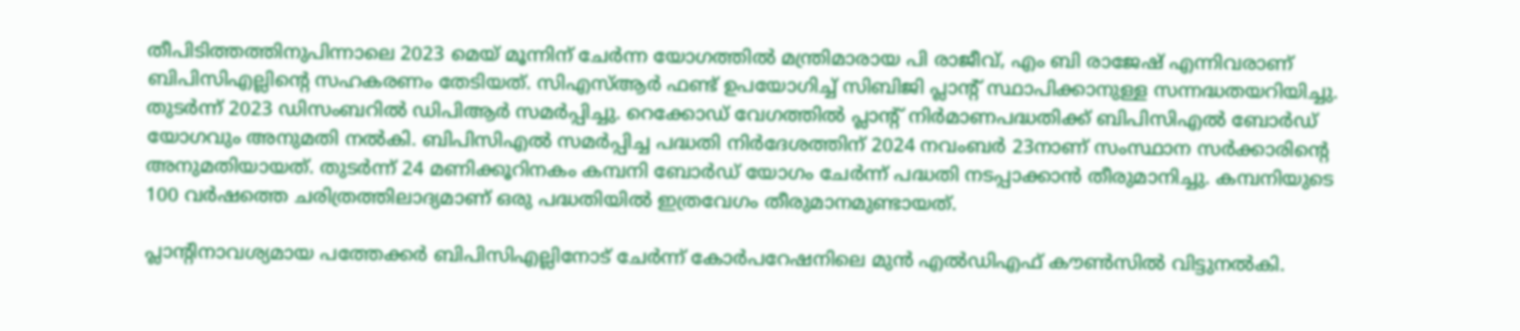തീപിടിത്തത്തിനുപിന്നാലെ 2023 മെയ്‌ മൂന്നിന്‌ ചേർന്ന യോഗത്തിൽ മന്ത്രിമാരായ പി രാജീവ്‌, എം ബി രാജേഷ്‌ എന്നിവരാണ്‌ ബിപിസിഎല്ലിന്റെ സഹകരണം തേടിയത്‌. സിഎസ്‌ആർ ഫണ്ട്‌ ഉപയോഗിച്ച്‌ സിബിജി പ്ലാന്റ്‌ സ്ഥാപിക്കാനുള്ള സന്നദ്ധതയറിയിച്ചു. തുടർന്ന്‌ 2023 ഡിസംബറിൽ ഡിപിആർ സമർപ്പിച്ചു. റെക്കോഡ്‌ വേഗത്തിൽ പ്ലാന്റ്‌ നിർമാണപദ്ധതിക്ക്‌ ബിപിസിഎൽ ബോർഡ്‌ യോഗവും അനുമതി നൽകി. ബിപിസിഎൽ സമർപ്പിച്ച പദ്ധതി നിർദേശത്തിന്‌ 2024 നവംബർ 23നാണ്‌ സംസ്ഥാന സർക്കാരിന്റെ അനുമതിയായത്‌. തുടർന്ന്‌ 24 മണിക്കൂറിനകം കമ്പനി ബോർഡ്‌ യോഗം ചേർന്ന്‌ പദ്ധതി നടപ്പാക്കാൻ തീരുമാനിച്ചു. കമ്പനിയുടെ 100 വര്‍ഷത്തെ ചരിത്രത്തിലാദ്യമാണ്‌ ഒരു പദ്ധതിയിൽ ഇത്രവേഗം തീരുമാനമുണ്ടായത്‌.

പ്ലാന്റിനാവശ്യമായ പത്തേക്കർ ബിപിസിഎല്ലിനോട്‌ ചേർന്ന്‌ കോർപറേഷനിലെ മുൻ എൽഡിഎഫ്‌ ക‍ൗൺസിൽ വിട്ടുനൽകി.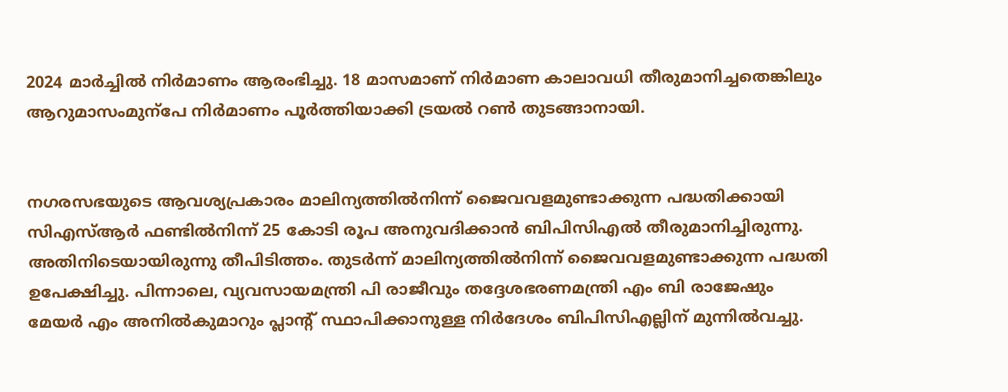2024 മാർച്ചിൽ നിർമാണം ആരംഭിച്ചു. 18 മാസമാണ്‌ നിർമാണ കാലാവധി തീരുമാനിച്ചതെങ്കിലും ആറുമാസംമുന്പേ നിർമാണം പൂർത്തിയാക്കി ട്രയൽ റൺ തുടങ്ങാനായി.


നഗരസഭയുടെ ആവശ്യപ്രകാരം മാലിന്യത്തിൽനിന്ന്‌ ജൈവവളമുണ്ടാക്കുന്ന പദ്ധതിക്കായി സിഎസ്‌ആർ ഫണ്ടിൽനിന്ന്‌ 25 കോടി രൂപ അനുവദിക്കാൻ ബിപിസിഎൽ തീരുമാനിച്ചിരുന്നു. അതിനിടെയായിരുന്നു തീപിടിത്തം. തുടർന്ന്‌ മാലിന്യത്തിൽനിന്ന്‌ ജൈവവളമുണ്ടാക്കുന്ന പദ്ധതി ഉപേക്ഷിച്ചു. പിന്നാലെ, വ്യവസായമന്ത്രി പി രാജീവും തദ്ദേശഭരണമന്ത്രി എം ബി രാജേഷും മേയർ എം അനിൽകുമാറും പ്ലാന്റ്‌ സ്ഥാപിക്കാനുള്ള നിർദേശം ബിപിസിഎല്ലിന്‌ മുന്നിൽവച്ചു.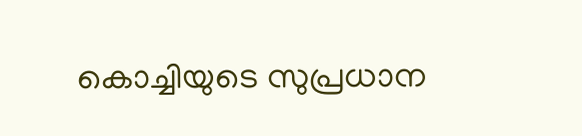കൊച്ചിയുടെ സുപ്രധാന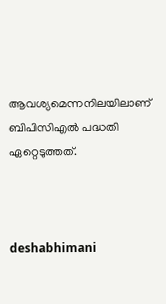ആവശ്യമെന്നനിലയിലാണ്‌ ബിപിസിഎൽ പദ്ധതി ഏറ്റെടുത്തത്‌.



deshabhimani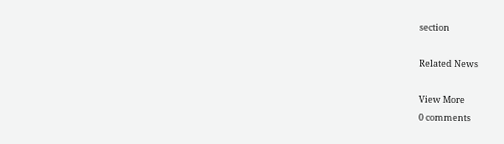section

Related News

View More
0 comments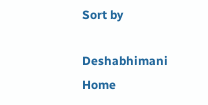Sort by

Deshabhimani
Home